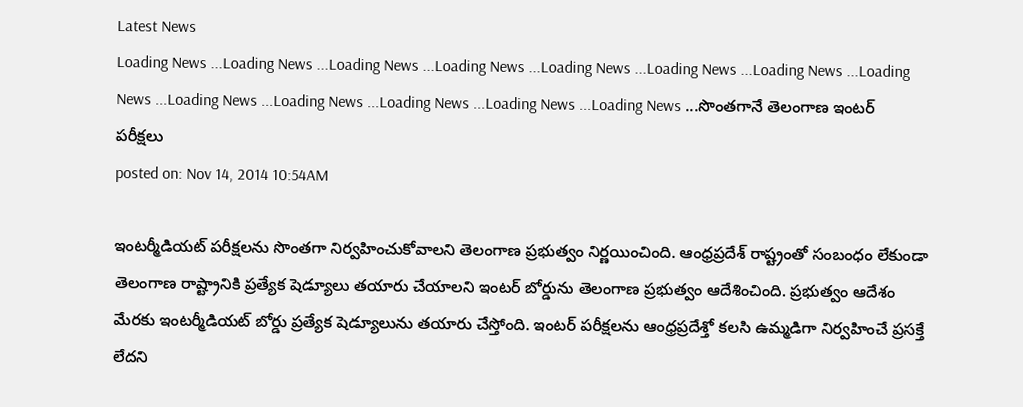Latest News
Loading News ...Loading News ...Loading News ...Loading News ...Loading News ...Loading News ...Loading News ...Loading News ...Loading News ...Loading News ...Loading News ...Loading News ...Loading News ...సొంతగానే తెలంగాణ ఇంటర్ పరీక్షలు
posted on: Nov 14, 2014 10:54AM

ఇంటర్మీడియట్ పరీక్షలను సొంతగా నిర్వహించుకోవాలని తెలంగాణ ప్రభుత్వం నిర్ణయించింది. ఆంధ్రప్రదేశ్ రాష్ట్రంతో సంబంధం లేకుండా తెలంగాణ రాష్ట్రానికి ప్రత్యేక షెడ్యూలు తయారు చేయాలని ఇంటర్ బోర్డును తెలంగాణ ప్రభుత్వం ఆదేశించింది. ప్రభుత్వం ఆదేశం మేరకు ఇంటర్మీడియట్ బోర్డు ప్రత్యేక షెడ్యూలును తయారు చేస్తోంది. ఇంటర్ పరీక్షలను ఆంధ్రప్రదేశ్తో కలసి ఉమ్మడిగా నిర్వహించే ప్రసక్తే లేదని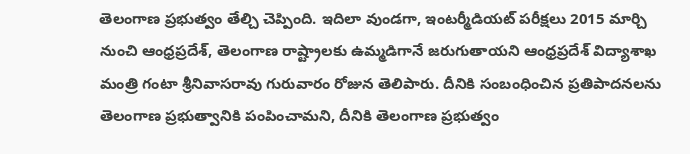తెలంగాణ ప్రభుత్వం తేల్చి చెప్పింది. ఇదిలా వుండగా, ఇంటర్మీడియట్ పరీక్షలు 2015 మార్చి నుంచి ఆంధ్రప్రదేశ్, తెలంగాణ రాష్ట్రాలకు ఉమ్మడిగానే జరుగుతాయని ఆంధ్రప్రదేశ్ విద్యాశాఖ మంత్రి గంటా శ్రీనివాసరావు గురువారం రోజున తెలిపారు. దీనికి సంబంధించిన ప్రతిపాదనలను తెలంగాణ ప్రభుత్వానికి పంపించామని, దీనికి తెలంగాణ ప్రభుత్వం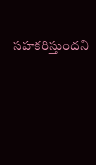సహకరిస్తుందని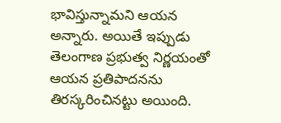భావిస్తున్నామని ఆయన అన్నారు. అయితే ఇప్పుడు తెలంగాణ ప్రభుత్వ నిర్ణయంతో ఆయన ప్రతిపాదనను తిరస్కరించినట్టు అయింది.